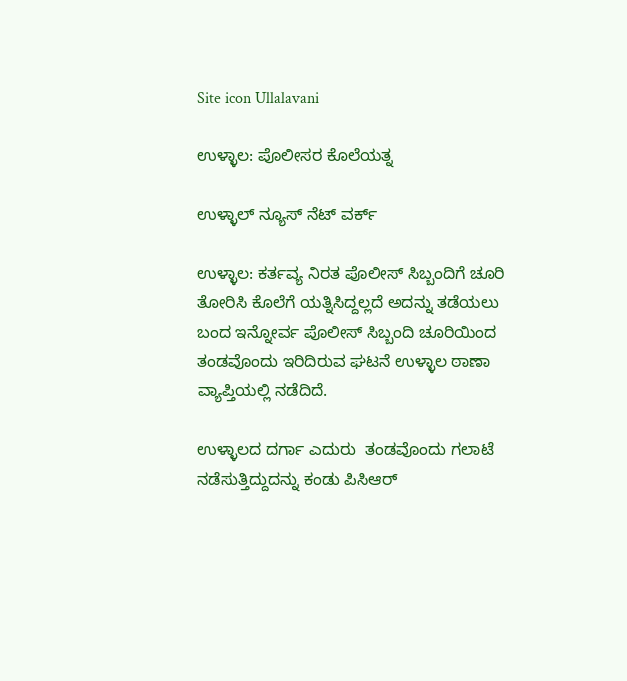Site icon Ullalavani

ಉಳ್ಳಾಲ: ಪೊಲೀಸರ ಕೊಲೆಯತ್ನ

ಉಳ್ಳಾಲ್ ನ್ಯೂಸ್ ನೆಟ್ ವರ್ಕ್

ಉಳ್ಳಾಲ: ಕರ್ತವ್ಯ ನಿರತ ಪೊಲೀಸ್ ಸಿಬ್ಬಂದಿಗೆ ಚೂರಿ ತೋರಿಸಿ ಕೊಲೆಗೆ ಯತ್ನಿಸಿದ್ದಲ್ಲದೆ ಅದನ್ನು ತಡೆಯಲು ಬಂದ ಇನ್ನೋರ್ವ ಪೊಲೀಸ್ ಸಿಬ್ಬಂದಿ ಚೂರಿಯಿಂದ ತಂಡವೊಂದು ಇರಿದಿರುವ ಘಟನೆ ಉಳ್ಳಾಲ ಠಾಣಾ ವ್ಯಾಪ್ತಿಯಲ್ಲಿ ನಡೆದಿದೆ.

ಉಳ್ಳಾಲದ ದರ್ಗಾ ಎದುರು  ತಂಡವೊಂದು ಗಲಾಟೆ ನಡೆಸುತ್ತಿದ್ದುದನ್ನು ಕಂಡು ಪಿಸಿಆರ್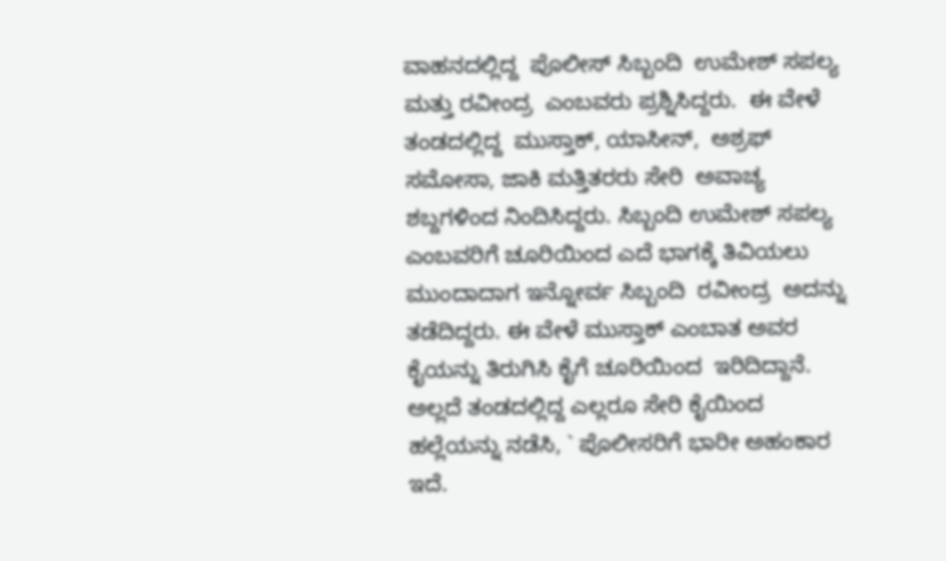ವಾಹನದಲ್ಲಿದ್ದ  ಪೊಲೀಸ್ ಸಿಬ್ಬಂದಿ  ಉಮೇಶ್ ಸಪಲ್ಯ ಮತ್ತು ರವೀಂದ್ರ  ಎಂಬವರು ಪ್ರಶ್ನಿಸಿದ್ದರು.  ಈ ವೇಳೆ ತಂಡದಲ್ಲಿದ್ದ  ಮುಸ್ತಾಕ್, ಯಾಸೀನ್,  ಅಶ್ರಫ್ ಸಮೋಸಾ, ಜಾಕಿ ಮತ್ತಿತರರು ಸೇರಿ  ಅವಾಚ್ಯ ಶಬ್ದಗಳಿಂದ ನಿಂದಿಸಿದ್ದರು. ಸಿಬ್ಬಂದಿ ಉಮೇಶ್ ಸಪಲ್ಯ ಎಂಬವರಿಗೆ ಚೂರಿಯಿಂದ ಎದೆ ಭಾಗಕ್ಕೆ ತಿವಿಯಲು ಮುಂದಾದಾಗ ಇನ್ನೋರ್ವ ಸಿಬ್ಬಂದಿ  ರವೀಂದ್ರ  ಅದನ್ನು ತಡೆದಿದ್ದರು. ಈ ವೇಳೆ ಮುಸ್ತಾಕ್ ಎಂಬಾತ ಅವರ ಕೈಯನ್ನು ತಿರುಗಿಸಿ ಕೈಗೆ ಚೂರಿಯಿಂದ  ಇರಿದಿದ್ದಾನೆ. ಅಲ್ಲದೆ ತಂಡದಲ್ಲಿದ್ದ ಎಲ್ಲರೂ ಸೇರಿ ಕೈಯಿಂದ  ಹಲ್ಲೆಯನ್ನು ನಡೆಸಿ, ` ಪೊಲೀಸರಿಗೆ ಭಾರೀ ಅಹಂಕಾರ ಇದೆ.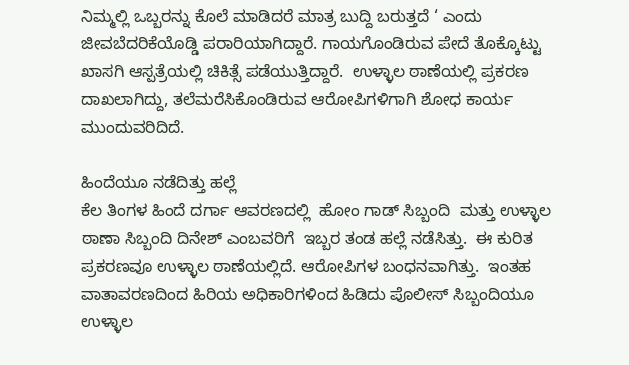ನಿಮ್ಮಲ್ಲಿ ಒಬ್ಬರನ್ನು ಕೊಲೆ ಮಾಡಿದರೆ ಮಾತ್ರ ಬುದ್ದಿ ಬರುತ್ತದೆ ‘ ಎಂದು ಜೀವಬೆದರಿಕೆಯೊಡ್ಡಿ ಪರಾರಿಯಾಗಿದ್ದಾರೆ. ಗಾಯಗೊಂಡಿರುವ ಪೇದೆ ತೊಕ್ಕೊಟ್ಟು ಖಾಸಗಿ ಆಸ್ಪತ್ರೆಯಲ್ಲಿ ಚಿಕಿತ್ಸೆ ಪಡೆಯುತ್ತಿದ್ದಾರೆ.  ಉಳ್ಳಾಲ ಠಾಣೆಯಲ್ಲಿ ಪ್ರಕರಣ ದಾಖಲಾಗಿದ್ದು, ತಲೆಮರೆಸಿಕೊಂಡಿರುವ ಆರೋಪಿಗಳಿಗಾಗಿ ಶೋಧ ಕಾರ್ಯ ಮುಂದುವರಿದಿದೆ.

ಹಿಂದೆಯೂ ನಡೆದಿತ್ತು ಹಲ್ಲೆ
ಕೆಲ ತಿಂಗಳ ಹಿಂದೆ ದರ್ಗಾ ಆವರಣದಲ್ಲಿ  ಹೋಂ ಗಾಡ್ ಸಿಬ್ಬಂದಿ  ಮತ್ತು ಉಳ್ಳಾಲ ಠಾಣಾ ಸಿಬ್ಬಂದಿ ದಿನೇಶ್ ಎಂಬವರಿಗೆ  ಇಬ್ಬರ ತಂಡ ಹಲ್ಲೆ ನಡೆಸಿತ್ತು.  ಈ ಕುರಿತ ಪ್ರಕರಣವೂ ಉಳ್ಳಾಲ ಠಾಣೆಯಲ್ಲಿದೆ. ಆರೋಪಿಗಳ ಬಂಧನವಾಗಿತ್ತು.  ಇಂತಹ  ವಾತಾವರಣದಿಂದ ಹಿರಿಯ ಅಧಿಕಾರಿಗಳಿಂದ ಹಿಡಿದು ಪೊಲೀಸ್ ಸಿಬ್ಬಂದಿಯೂ ಉಳ್ಳಾಲ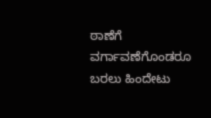ಠಾಣೆಗೆ ವರ್ಗಾವಣೆಗೊಂಡರೂ ಬರಲು ಹಿಂದೇಟು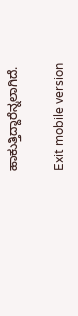ಹಾಕುತ್ತಿದ್ದಾರೆನ್ನಲಾಗಿದೆ.

Exit mobile version